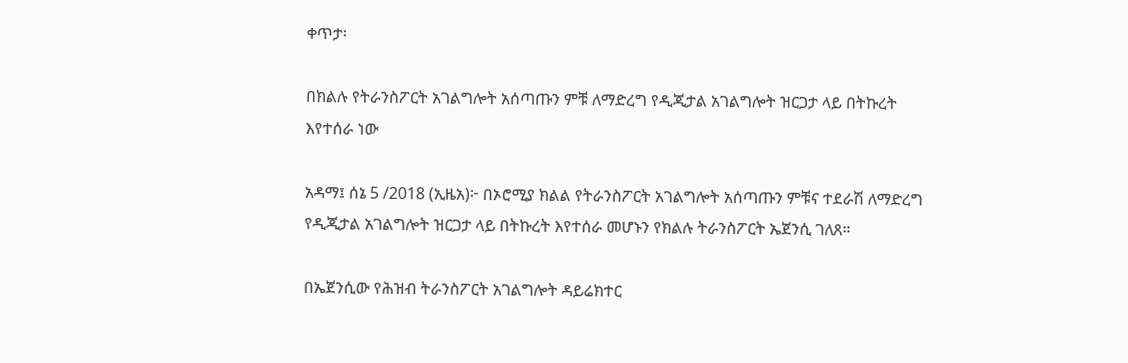ቀጥታ፡

በክልሉ የትራንስፖርት አገልግሎት አሰጣጡን ምቹ ለማድረግ የዲጂታል አገልግሎት ዝርጋታ ላይ በትኩረት እየተሰራ ነው

አዳማ፤ ሰኔ 5 /2018 (ኢዜአ)፦ በኦሮሚያ ክልል የትራንስፖርት አገልግሎት አሰጣጡን ምቹና ተደራሽ ለማድረግ የዲጂታል አገልግሎት ዝርጋታ ላይ በትኩረት እየተሰራ መሆኑን የክልሉ ትራንስፖርት ኤጀንሲ ገለጸ።

በኤጀንሲው የሕዝብ ትራንስፖርት አገልግሎት ዳይሬክተር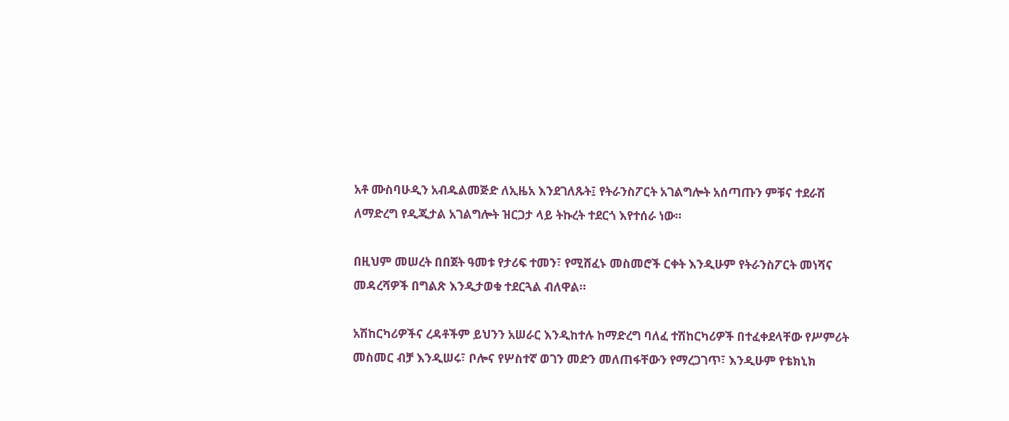አቶ ሙስባሁዲን አብዱልመጅድ ለኢዜአ እንደገለጹት፤ የትራንስፖርት አገልግሎት አሰጣጡን ምቹና ተደራሽ ለማድረግ የዲጂታል አገልግሎት ዝርጋታ ላይ ትኩረት ተደርጎ እየተሰራ ነው።

በዚህም መሠረት በበጀት ዓመቱ የታሪፍ ተመን፣ የሚሸፈኑ መስመሮች ርቀት እንዲሁም የትራንስፖርት መነሻና መዳረሻዎች በግልጽ እንዲታወቁ ተደርጓል ብለዋል።

አሽከርካሪዎችና ረዳቶችም ይህንን አሠራር እንዲከተሉ ከማድረግ ባለፈ ተሽከርካሪዎች በተፈቀደላቸው የሥምሪት መስመር ብቻ እንዲሠሩ፣ ቦሎና የሦስተኛ ወገን መድን መለጠፋቸውን የማረጋገጥ፣ እንዲሁም የቴክኒክ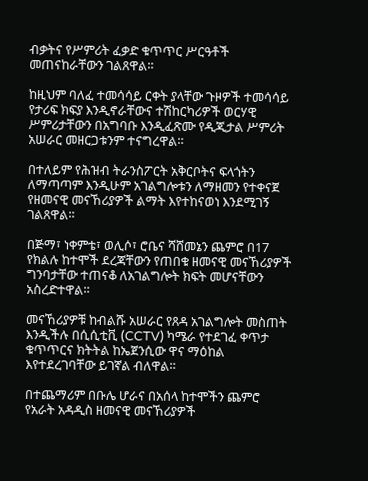ብቃትና የሥምሪት ፈቃድ ቁጥጥር ሥርዓቶች መጠናከራቸውን ገልጸዋል።

ከዚህም ባለፈ ተመሳሳይ ርቀት ያላቸው ጉዞዎች ተመሳሳይ የታሪፍ ክፍያ እንዲኖራቸውና ተሽከርካሪዎች ወርሃዊ ሥምሪታቸውን በአግባቡ እንዲፈጽሙ የዲጂታል ሥምሪት አሠራር መዘርጋቱንም ተናግረዋል።

በተለይም የሕዝብ ትራንስፖርት አቅርቦትና ፍላጎትን ለማጣጣም እንዲሁም አገልግሎቱን ለማዘመን የተቀናጀ የዘመናዊ መናኸሪያዎች ልማት እየተከናወነ እንደሚገኝ ገልጸዋል።

በጅማ፣ ነቀምቴ፣ ወሊሶ፣ ሮቤና ሻሸመኔን ጨምሮ በ17 የክልሉ ከተሞች ደረጃቸውን የጠበቁ ዘመናዊ መናኸሪያዎች ግንባታቸው ተጠናቆ ለአገልግሎት ክፍት መሆናቸውን አስረድተዋል።

መናኸሪያዎቹ ከብልሹ አሠራር የጸዳ አገልግሎት መስጠት እንዲችሉ በሲሲቲቪ (CCTV) ካሜራ የተደገፈ ቀጥታ ቁጥጥርና ክትትል ከኤጀንሲው ዋና ማዕከል እየተደረገባቸው ይገኛል ብለዋል።

በተጨማሪም በቡሌ ሆራና በአሰላ ከተሞችን ጨምሮ የአራት አዳዲስ ዘመናዊ መናኸሪያዎች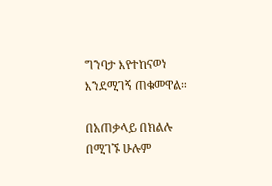ግንባታ እየተከናወነ እንደሚገኝ ጠቁመዋል።

በአጠቃላይ በክልሉ በሚገኙ ሁሉም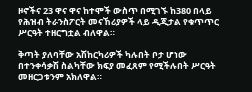ዞኖችና 23 ዋና ዋና ከተሞች ውስጥ በሚገኙ ከ380 በላይ የሕዝብ ትራንስፖርት መናኸሪያዎች ላይ ዲጂታል የቁጥጥር ሥርዓት ተዘርግቷል ብለዋል።

ቅጣት ያለባቸው አሽከርካሪዎች ካሉበት ቦታ ሆነው በተንቀሳቃሽ ስልካቸው ክፍያ መፈጸም የሚችሉበት ሥርዓት መዘርጋቱንም አክለዋል።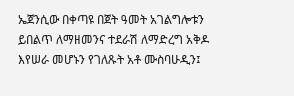ኤጀንሲው በቀጣዩ በጀት ዓመት አገልግሎቱን ይበልጥ ለማዘመንና ተደራሽ ለማድረግ አቅዶ እየሠራ መሆኑን የገለጹት አቶ ሙስባሁዲን፤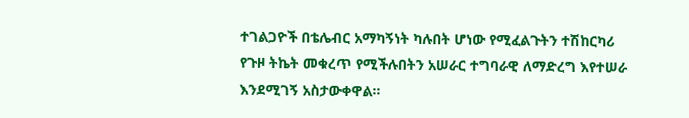ተገልጋዮች በቴሌብር አማካኝነት ካሉበት ሆነው የሚፈልጉትን ተሽከርካሪ የጉዞ ትኬት መቁረጥ የሚችሉበትን አሠራር ተግባራዊ ለማድረግ እየተሠራ እንደሚገኝ አስታውቀዋል።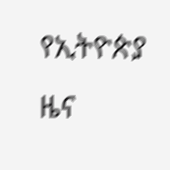የኢትዮጵያ ዜና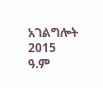አገልግሎት
2015
ዓ.ም